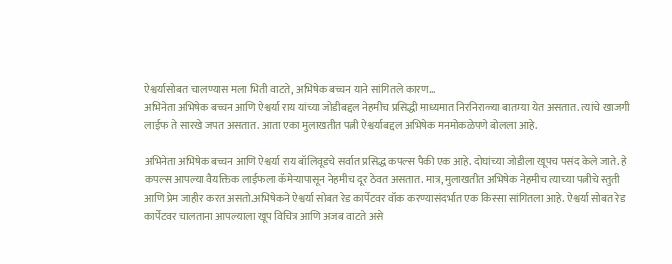ऐश्वर्यासोबत चालण्यास मला भिती वाटते, अभिषेक बच्चन याने सांगितले कारण…
अभिनेता अभिषेक बच्चन आणि ऐश्वर्या राय यांच्या जोडीबद्दल नेहमीच प्रसिद्धी माध्यमात निरनिराळ्या बातम्या येत असतात. त्यांचे खाजगी लाईफ ते सारखे जपत असतात. आता एका मुलाखतीत पत्नी ऐश्वर्याबद्दल अभिषेक मनमोकळेपणे बोलला आहे.

अभिनेता अभिषेक बच्चन आणि ऐश्वर्या राय बॉलिवूडचे सर्वात प्रसिद्ध कपल्स पैकी एक आहे. दोघांच्या जोडीला खूपच पसंद केले जाते. हे कपल्स आपल्या वैयक्तिक लाईफला कॅमेऱ्यापासून नेहमीच दूर ठेवत असतात. मात्र, मुलाखतीत अभिषेक नेहमीच त्याच्या पत्नीचे स्तुती आणि प्रेम जाहीर करत असतो.अभिषेकने ऐश्वर्या सोबत रेड कार्पेटवर वॉक करण्यासंदर्भात एक किस्सा सांगितला आहे. ऐश्वर्या सोबत रेड कार्पेटवर चालताना आपल्याला खूप विचित्र आणि अजब वाटते असे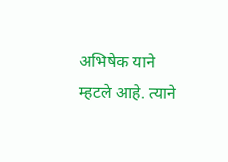अभिषेक याने म्हटले आहे. त्याने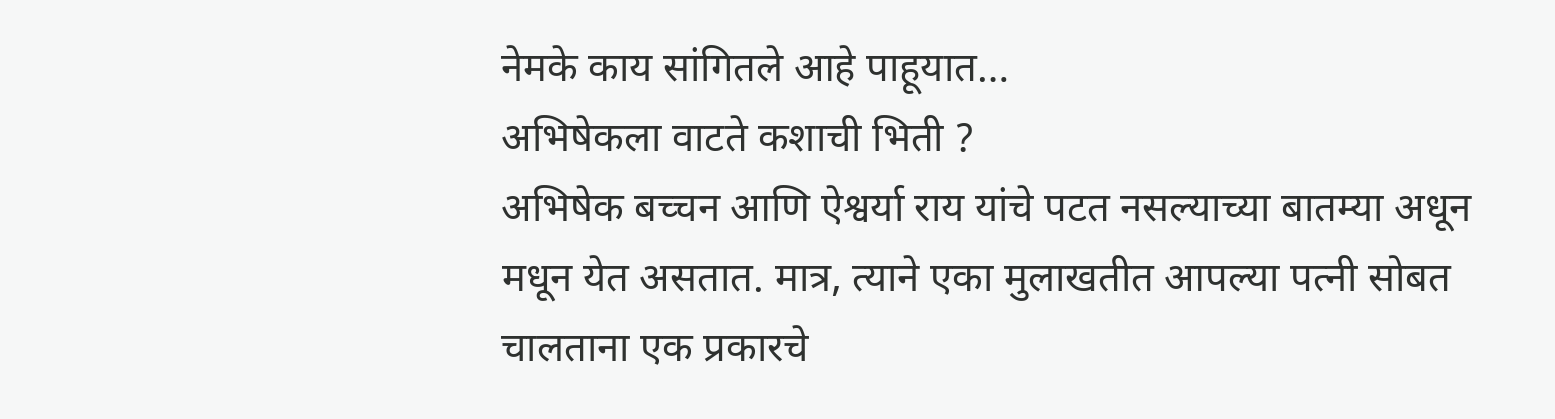नेमके काय सांगितले आहे पाहूयात…
अभिषेकला वाटते कशाची भिती ?
अभिषेक बच्चन आणि ऐश्वर्या राय यांचे पटत नसल्याच्या बातम्या अधून मधून येत असतात. मात्र, त्याने एका मुलाखतीत आपल्या पत्नी सोबत चालताना एक प्रकारचे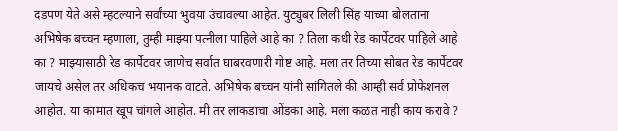दडपण येते असे म्हटल्याने सर्वांच्या भुवया उंचावल्या आहेत. युट्युबर लिली सिंह याच्या बोलताना अभिषेक बच्चन म्हणाला, तुम्ही माझ्या पत्नीला पाहिले आहे का ? तिला कधी रेड कार्पेटवर पाहिले आहे का ? माझ्यासाठी रेड कार्पेटवर जाणेच सर्वात घाबरवणारी गोष्ट आहे. मला तर तिच्या सोबत रेड कार्पेटवर जायचे असेल तर अधिकच भयानक वाटते. अभिषेक बच्चन यांनी सांगितले की आम्ही सर्व प्रोफेशनल आहोत. या कामात खूप चांगले आहोत. मी तर लाकडाचा ओंडका आहे. मला कळत नाही काय करावे ?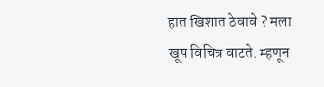हात खिशात ठेवावे ? मला खूप विचित्र वाटते. म्हणून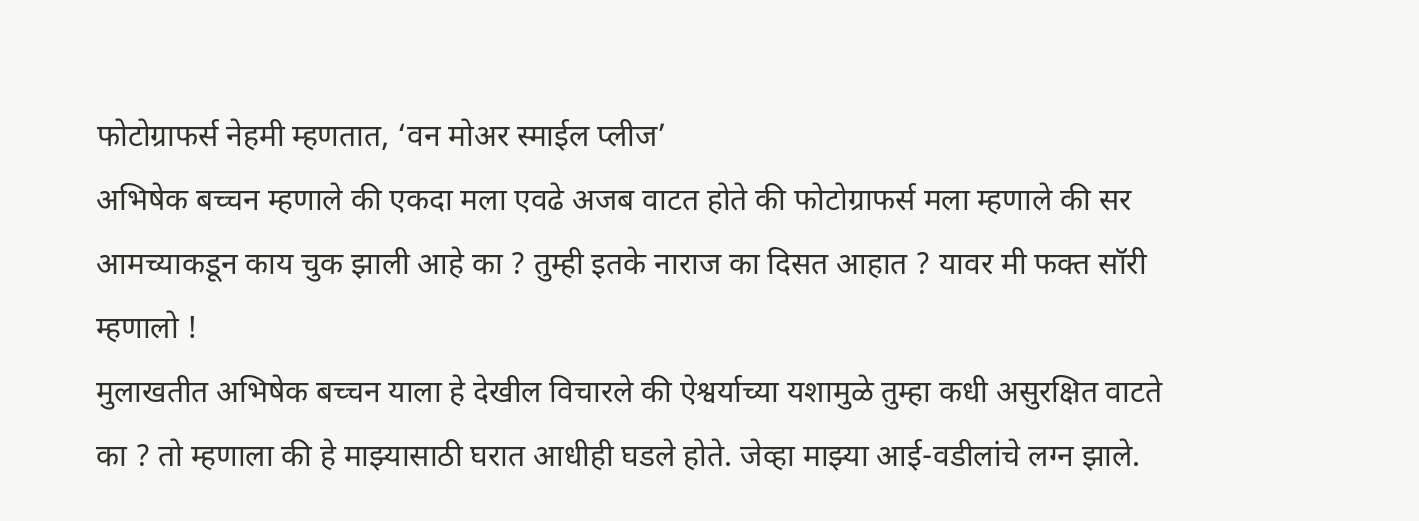फोटोग्राफर्स नेहमी म्हणतात, ‘वन मोअर स्माईल प्लीज’
अभिषेक बच्चन म्हणाले की एकदा मला एवढे अजब वाटत होते की फोटोग्राफर्स मला म्हणाले की सर आमच्याकडून काय चुक झाली आहे का ? तुम्ही इतके नाराज का दिसत आहात ? यावर मी फक्त सॉरी म्हणालो !
मुलाखतीत अभिषेक बच्चन याला हे देखील विचारले की ऐश्वर्याच्या यशामुळे तुम्हा कधी असुरक्षित वाटते का ? तो म्हणाला की हे माझ्यासाठी घरात आधीही घडले होते. जेव्हा माझ्या आई-वडीलांचे लग्न झाले.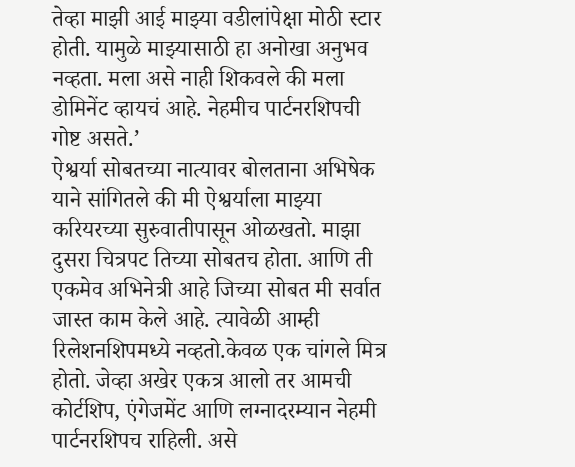तेव्हा माझी आई माझ्या वडीलांपेक्षा मोठी स्टार होती. यामुळे माझ्यासाठी हा अनोखा अनुभव नव्हता. मला असे नाही शिकवले की मला डोमिनेंट व्हायचं आहे. नेहमीच पार्टनरशिपची गोष्ट असते.’
ऐश्वर्या सोबतच्या नात्यावर बोलताना अभिषेक याने सांगितले की मी ऐश्वर्याला माझ्या करियरच्या सुरुवातीपासून ओळखतो. माझा दुसरा चित्रपट तिच्या सोबतच होता. आणि ती एकमेव अभिनेत्री आहे जिच्या सोबत मी सर्वात जास्त काम केले आहे. त्यावेळी आम्ही रिलेशनशिपमध्ये नव्हतो.केवळ एक चांगले मित्र होतो. जेव्हा अखेर एकत्र आलो तर आमची कोर्टशिप, एंगेजमेंट आणि लग्नादरम्यान नेहमी पार्टनरशिपच राहिली. असे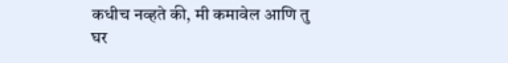कधीच नव्हते की, मी कमावेल आणि तु घर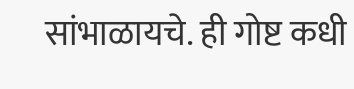सांभाळायचे. ही गोष्ट कधी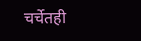चर्चेतही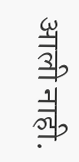आली नाही.